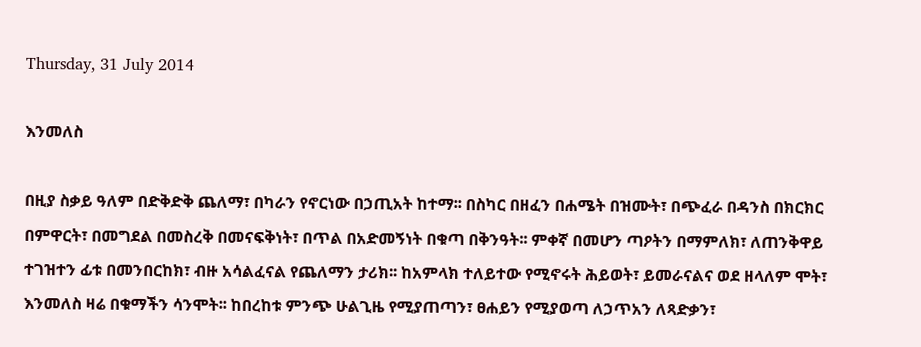Thursday, 31 July 2014

እንመለስ

በዚያ ስቃይ ዓለም በድቅድቅ ጨለማ፣ በካራን የኖርነው በኃጢአት ከተማ፡፡ በስካር በዘፈን በሐሜት በዝሙት፣ በጭፈራ በዳንስ በክርክር በምዋርት፣ በመግደል በመስረቅ በመናፍቅነት፣ በጥል በአድመኝነት በቁጣ በቅንዓት፡፡ ምቀኛ በመሆን ጣዖትን በማምለክ፣ ለጠንቅዋይ ተገዝተን ፊቱ በመንበርከክ፣ ብዙ አሳልፈናል የጨለማን ታሪክ፡፡ ከአምላክ ተለይተው የሚኖሩት ሕይወት፣ ይመራናልና ወደ ዘላለም ሞት፣ እንመለስ ዛሬ በቁማችን ሳንሞት፡፡ ከበረከቱ ምንጭ ሁልጊዜ የሚያጠጣን፣ ፀሐይን የሚያወጣ ለኃጥአን ለጻድቃን፣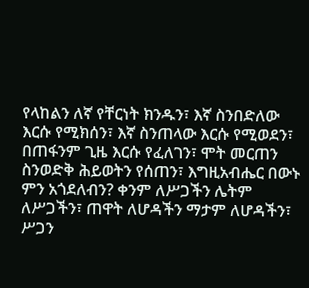የላከልን ለኛ የቸርነት ክንዱን፣ እኛ ስንበድለው እርሱ የሚክሰን፣ እኛ ስንጠላው እርሱ የሚወደን፣ በጠፋንም ጊዜ እርሱ የፈለገን፣ ሞት መርጠን ስንወድቅ ሕይወትን የሰጠን፣ እግዚአብሔር በውኑ ምን አጎደለብን? ቀንም ለሥጋችን ሌትም ለሥጋችን፣ ጠዋት ለሆዳችን ማታም ለሆዳችን፣ ሥጋን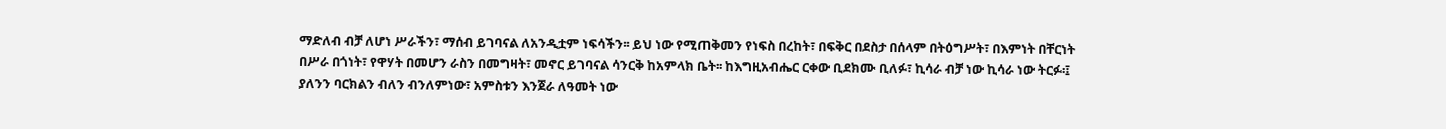ማድለብ ብቻ ለሆነ ሥራችን፣ ማሰብ ይገባናል ለአንዲቷም ነፍሳችን፡፡ ይህ ነው የሚጠቅመን የነፍስ በረከት፣ በፍቅር በደስታ በሰላም በትዕግሥት፣ በእምነት በቸርነት በሥራ በጎነት፣ የዋሃት በመሆን ራስን በመግዛት፣ መኖር ይገባናል ሳንርቅ ከአምላክ ቤት፡፡ ከእግዚአብሔር ርቀው ቢደክሙ ቢለፉ፣ ኪሳራ ብቻ ነው ኪሳራ ነው ትርፉ፡፤ ያለንን ባርክልን ብለን ብንለምነው፣ አምስቱን እንጀራ ለዓመት ነው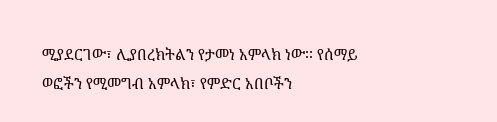ሚያደርገው፣ ሊያበረክትልን የታመነ አምላክ ነው፡፡ የሰማይ ወፎችን የሚመግብ አምላክ፣ የምድር አበቦችን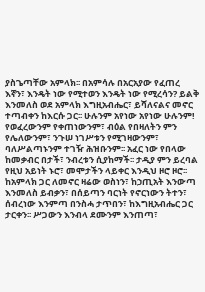ያስጌጣቸው አምላክ፡፡ በአምሳሉ በአርአያው የፈጠረ እኛን፣ እንዴት ነው የሚተወን እንዴት ነው የሚረሳን? ይልቅ እንመለስ ወደ አምላክ እግዚአብሔር፣ ይሻለናልና መኖር ተጣብቀን ከእርሱ ጋር፡፡ ሁሉንም አየነው አየነው ሁሉንም! የወፈረውንም የቀጠነውንም፣ ብዕል የበዛለትን ምን የሌለውንም፣ ንጉሠ ነገሥቱን የሚገዛውንም፣ ባለሥልጣኑንም ተገዥ ሕዝቡንም፡፡ አፈር ነው የበላው ከመቃብር በታች፣ ንብረቱን ሲያከማች፡፡ ታዲያ ምን ይረባል የዚህ አይነት ኑሮ፣ መሞታችን ላይቀር እንዲህ ዞሮ ዞሮ፡፡ ከአምላክ ጋር ለመኖር ዛሬው ወስነን፣ ከኃጢአት እንውጣ እንመለስ ይብቃን፣ በሰይጣን ባርነት የኖርነውን ትተን፣ ሰብረነው እንምጣ በንስሓ ታጥበን፣ ከእግዚአብሔር ጋር ታርቀን፡፡ ሥጋውን እንብላ ደሙንም እንጠጣ፣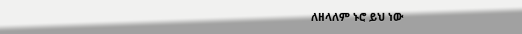ለዘላለም ኑሮ ይህ ነው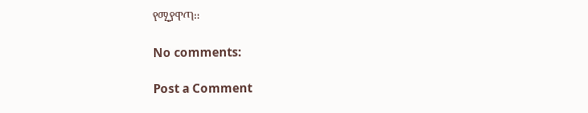የሚያዋጣ፡፡

No comments:

Post a Comment